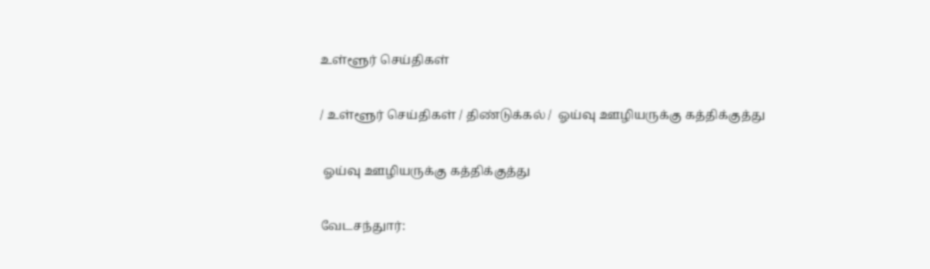உள்ளூர் செய்திகள்

/ உள்ளூர் செய்திகள் / திண்டுக்கல் /  ஓய்வு ஊழியருக்கு கத்திக்குத்து

 ஓய்வு ஊழியருக்கு கத்திக்குத்து

வேடசந்துார்: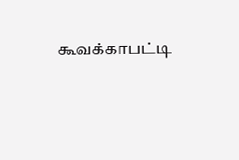கூவக்காபட்டி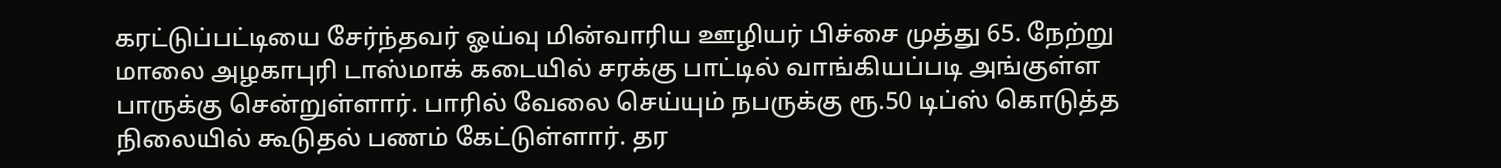கரட்டுப்பட்டியை சேர்ந்தவர் ஓய்வு மின்வாரிய ஊழியர் பிச்சை முத்து 65. நேற்று மாலை அழகாபுரி டாஸ்மாக் கடையில் சரக்கு பாட்டில் வாங்கியப்படி அங்குள்ள பாருக்கு சென்றுள்ளார். பாரில் வேலை செய்யும் நபருக்கு ரூ.50 டிப்ஸ் கொடுத்த நிலையில் கூடுதல் பணம் கேட்டுள்ளார். தர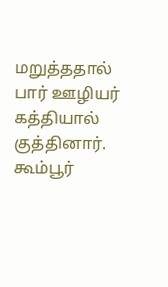மறுத்ததால் பார் ஊழியர் கத்தியால் குத்தினார். கூம்பூர்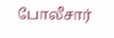போலீசார்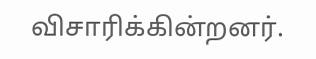விசாரிக்கின்றனர்.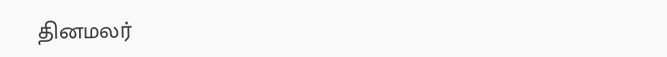தினமலர்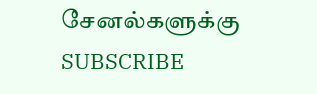சேனல்களுக்கு SUBSCRIBE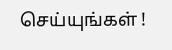செய்யுங்கள் !